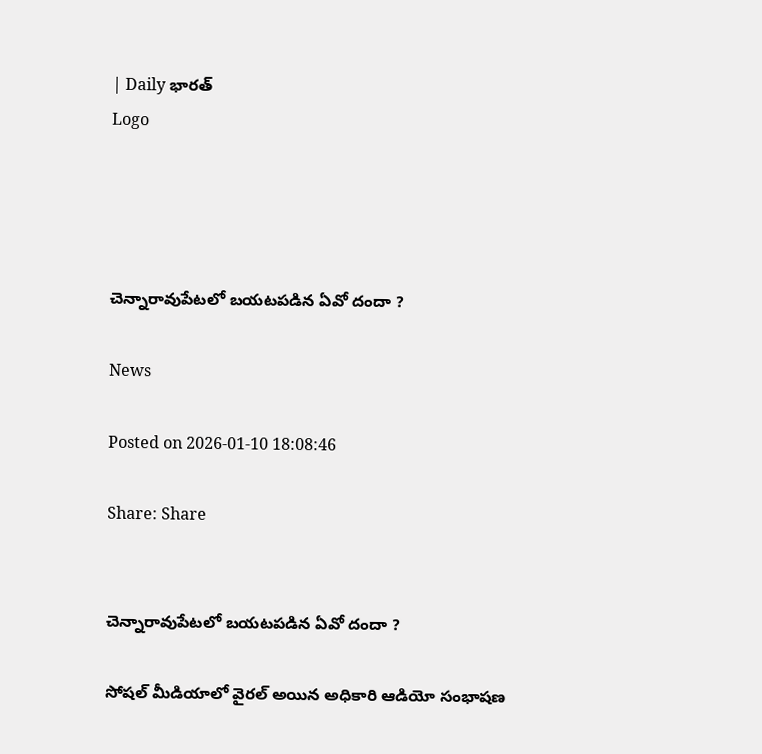| Daily భారత్
Logo




చెన్నారావుపేటలో బయటపడిన ఏవో దందా ?

News

Posted on 2026-01-10 18:08:46

Share: Share


చెన్నారావుపేటలో బయటపడిన ఏవో దందా ?

సోషల్ మీడియాలో వైరల్ అయిన అధికారి ఆడియో సంభాషణ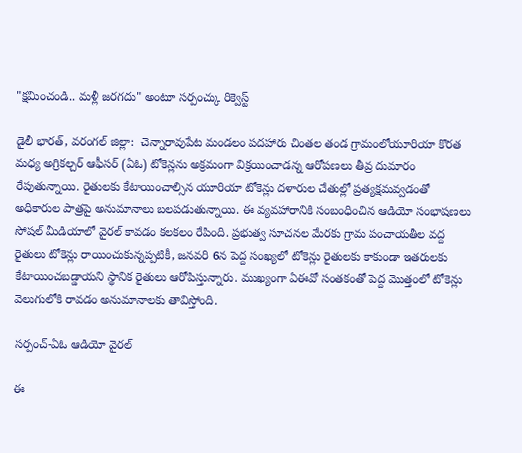"క్షమించండి.. మళ్లీ జరగదు" అంటూ సర్పంచ్కు రిక్వెస్ట్

డైలీ భారత్, వరంగల్ జిల్లా:  చెన్నారావుపేట మండలం పదహారు చింతల తండ గ్రామంలోయూరియా కొరత మధ్య అగ్రికల్చర్ ఆఫీసర్ (ఏఓ) టోకెన్లను అక్రమంగా విక్రయించాడన్న ఆరోపణలు తీవ్ర దుమారం రేపుతున్నాయి. రైతులకు కేటాయించాల్సిన యూరియా టోకెన్లు దళారుల చేతుల్లో ప్రత్యక్షమవ్వడంతో అధికారుల పాత్రపై అనుమానాలు బలపడుతున్నాయి. ఈ వ్యవహారానికి సంబంధించిన ఆడియో సంభాషణలు సోషల్ మీడియాలో వైరల్ కావడం కలకలం రేపింది. ప్రభుత్వ సూచనల మేరకు గ్రామ పంచాయతీల వద్ద రైతులు టోకెన్లు రాయించుకున్నప్పటికీ, జనవరి 6న పెద్ద సంఖ్యలో టోకెన్లు రైతులకు కాకుండా ఇతరులకు కేటాయించబడ్డాయని స్థానిక రైతులు ఆరోపిస్తున్నారు. ముఖ్యంగా ఏఈవో సంతకంతో పెద్ద మొత్తంలో టోకెన్లు వెలుగులోకి రావడం అనుమానాలకు తావిస్తోంది.

సర్పంచ్-ఏఓ ఆడియో వైరల్

ఈ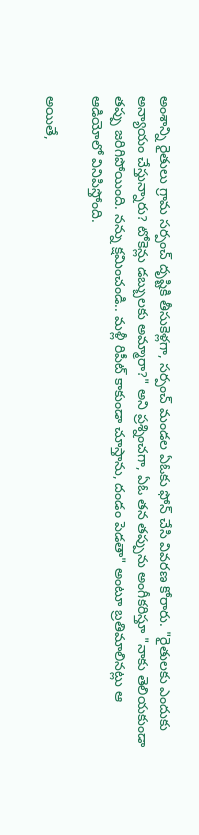అంశాన్ని రైతులు గ్రామ సర్పంచ్ దృష్టికి తీసుకెళ్లగా, సర్పంచ్ మండల ఏఓకు ఫోన్ చేసి వివరణ కోరారు. "రైతులకు ఎందుకు అన్యాయం చేస్తున్నారు? టోకెన్లు డబ్బులకు అమ్మారా?" అని ప్రశ్నించగా, ఏఓ తన తప్పును అంగీకరిస్తూ "నాకు తెలియకుండా తప్పు జరిగిపోయింది. నన్ను క్షమించండి.. మళ్లీ రిపీట్ కాకుండా చూస్తాను, దండం పెడతా" అంటూ బ్రతిమాలినట్లు ఆ ఆడియోలో వినిపిస్తోంది.

అయితే,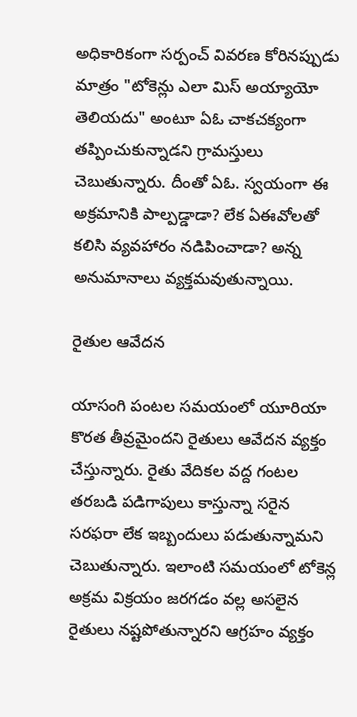అధికారికంగా సర్పంచ్ వివరణ కోరినప్పుడు మాత్రం "టోకెన్లు ఎలా మిస్ అయ్యాయో తెలియదు" అంటూ ఏఓ చాకచక్యంగా తప్పించుకున్నాడని గ్రామస్తులు చెబుతున్నారు. దీంతో ఏఓ. స్వయంగా ఈ అక్రమానికి పాల్పడ్డాడా? లేక ఏఈవోలతో కలిసి వ్యవహారం నడిపించాడా? అన్న అనుమానాలు వ్యక్తమవుతున్నాయి.

రైతుల ఆవేదన

యాసంగి పంటల సమయంలో యూరియా కొరత తీవ్రమైందని రైతులు ఆవేదన వ్యక్తం చేస్తున్నారు. రైతు వేదికల వద్ద గంటల తరబడి పడిగాపులు కాస్తున్నా సరైన సరఫరా లేక ఇబ్బందులు పడుతున్నామని చెబుతున్నారు. ఇలాంటి సమయంలో టోకెన్ల అక్రమ విక్రయం జరగడం వల్ల అసలైన రైతులు నష్టపోతున్నారని ఆగ్రహం వ్యక్తం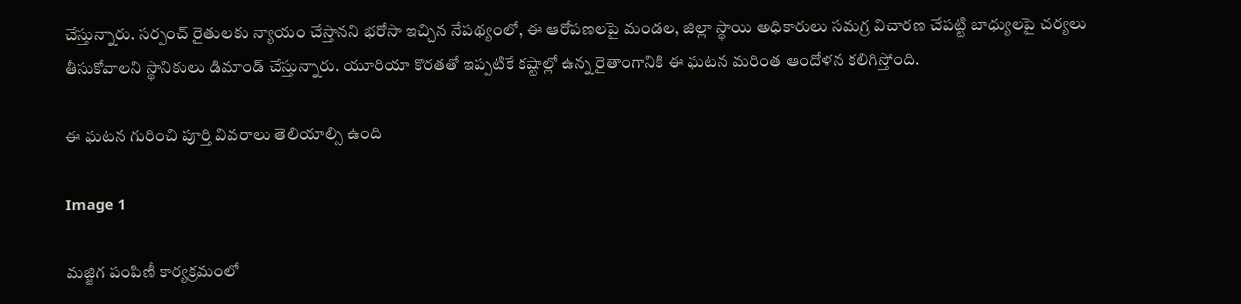చేస్తున్నారు. సర్పంచ్ రైతులకు న్యాయం చేస్తానని భరోసా ఇచ్చిన నేపథ్యంలో, ఈ ఆరోపణలపై మండల, జిల్లా స్థాయి అధికారులు సమగ్ర విచారణ చేపట్టి బాధ్యులపై చర్యలు తీసుకోవాలని స్థానికులు డిమాండ్ చేస్తున్నారు. యూరియా కొరతతో ఇప్పటికే కష్టాల్లో ఉన్న రైతాంగానికి ఈ ఘటన మరింత ఆందోళన కలిగిస్తోంది.

ఈ ఘటన గురించి పూర్తి వివరాలు తెలియాల్సి ఉంది

Image 1

మజ్జిగ పంపిణీ కార్యక్రమంలో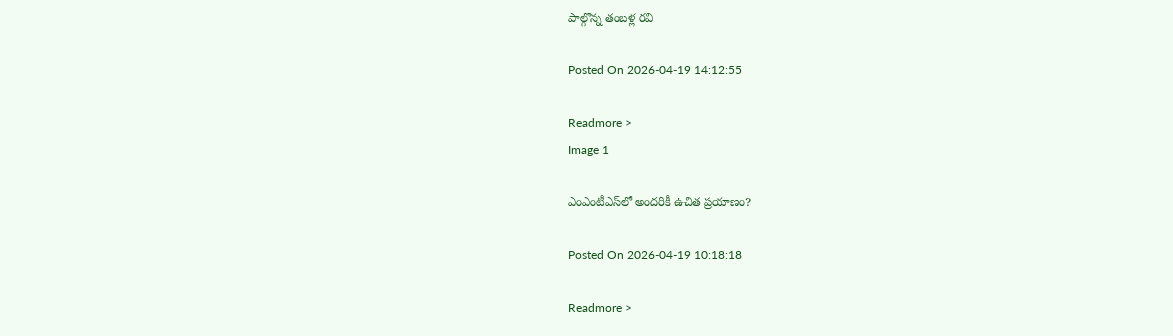పాల్గొన్న తంబళ్ల రవి

Posted On 2026-04-19 14:12:55

Readmore >
Image 1

ఎంఎంటీఎస్‌లో అందరికీ ఉచిత ప్రయాణం?

Posted On 2026-04-19 10:18:18

Readmore >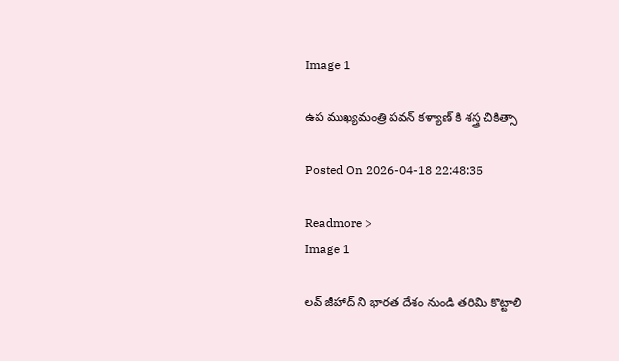Image 1

ఉప ముఖ్యమంత్రి పవన్ కళ్యాణ్ కి శస్త్ర చికిత్సా

Posted On 2026-04-18 22:48:35

Readmore >
Image 1

లవ్ జీహాద్ ని భారత దేశం నుండి తరిమి కొట్టాలి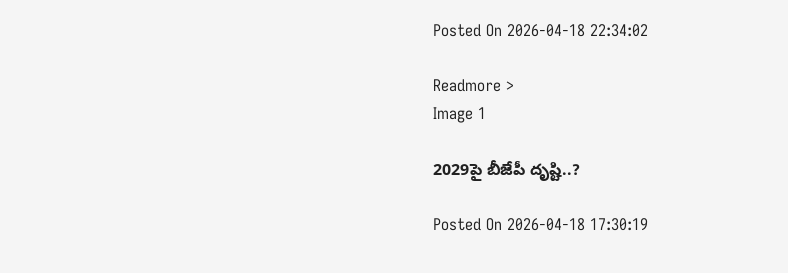Posted On 2026-04-18 22:34:02

Readmore >
Image 1

2029పై బీజేపీ దృష్టి..?

Posted On 2026-04-18 17:30:19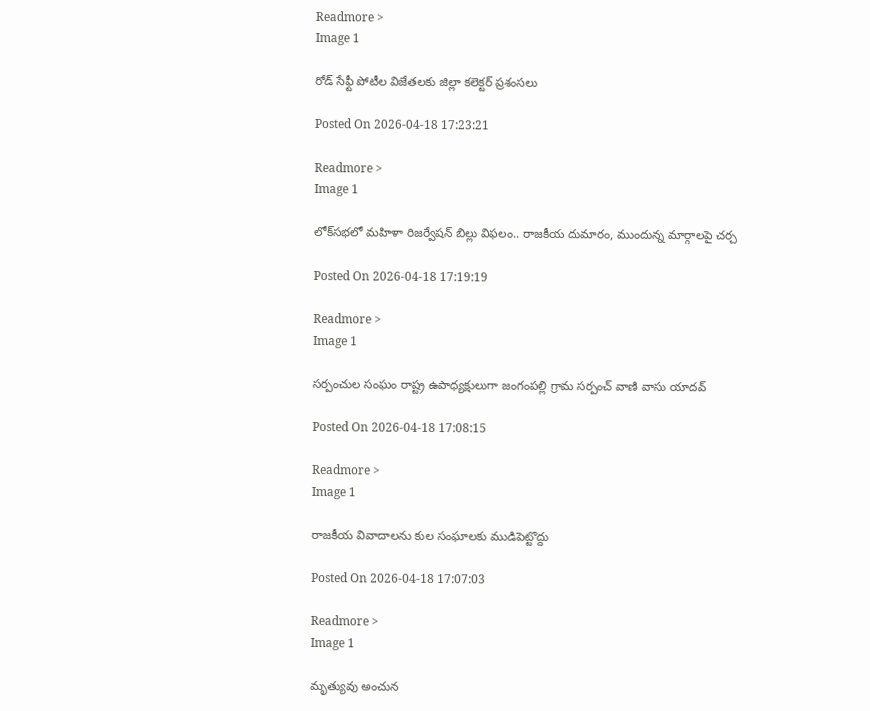Readmore >
Image 1

రోడ్ సేఫ్టీ పోటీల విజేతలకు జిల్లా కలెక్టర్ ప్రశంసలు

Posted On 2026-04-18 17:23:21

Readmore >
Image 1

లోక్‌సభలో మహిళా రిజర్వేషన్ బిల్లు విఫలం.. రాజకీయ దుమారం, ముందున్న మార్గాలపై చర్చ

Posted On 2026-04-18 17:19:19

Readmore >
Image 1

సర్పంచుల సంఘం రాష్ట్ర ఉపాధ్యక్షులుగా జంగంపల్లి గ్రామ సర్పంచ్ వాణి వాసు యాదవ్

Posted On 2026-04-18 17:08:15

Readmore >
Image 1

రాజకీయ వివాదాలను కుల సంఘాలకు ముడిపెట్టొద్దు

Posted On 2026-04-18 17:07:03

Readmore >
Image 1

మృత్యువు అంచున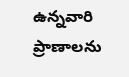ఉన్నవారి ప్రాణాలను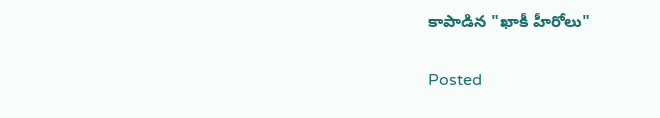కాపాడిన "ఖాకీ హీరోలు"

Posted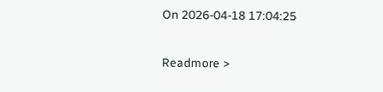On 2026-04-18 17:04:25

Readmore >